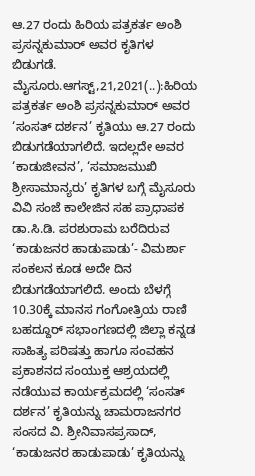ಆ.27 ರಂದು ಹಿರಿಯ ಪತ್ರಕರ್ತ ಅಂಶಿ ಪ್ರಸನ್ನಕುಮಾರ್ ಅವರ ಕೃತಿಗಳ ಬಿಡುಗಡೆ. ಮೈಸೂರು.ಆಗಸ್ಟ್,21,2021(..):ಹಿರಿಯ ಪತ್ರಕರ್ತ ಅಂಶಿ ಪ್ರಸನ್ನಕುಮಾರ್ ಅವರ ‘ಸಂಸತ್ ದರ್ಶನ’ ಕೃತಿಯು ಆ.27 ರಂದು ಬಿಡುಗಡೆಯಾಗಲಿದೆ. ಇದಲ್ಲದೇ ಅವರ ‘ಕಾಡುಜೀವನ’, ‘ಸಮಾಜಮುಖಿ ಶ್ರೀಸಾಮಾನ್ಯರು’ ಕೃತಿಗಳ ಬಗ್ಗೆ ಮೈಸೂರು ವಿವಿ ಸಂಜೆ ಕಾಲೇಜಿನ ಸಹ ಪ್ರಾಧಾಪಕ ಡಾ.ಸಿ.ಡಿ. ಪರಶುರಾಮ ಬರೆದಿರುವ ‘ಕಾಡುಜನರ ಹಾಡುಪಾಡು’- ವಿಮರ್ಶಾ ಸಂಕಲನ ಕೂಡ ಅದೇ ದಿನ ಬಿಡುಗಡೆಯಾಗಲಿದೆ. ಅಂದು ಬೆಳಗ್ಗೆ 10.30ಕ್ಕೆ ಮಾನಸ ಗಂಗೋತ್ರಿಯ ರಾಣಿ ಬಹದ್ದೂರ್ ಸಭಾಂಗಣದಲ್ಲಿ ಜಿಲ್ಲಾ ಕನ್ನಡ ಸಾಹಿತ್ಯ ಪರಿಷತ್ತು ಹಾಗೂ ಸಂವಹನ ಪ್ರಕಾಶನದ ಸಂಯುಕ್ತ ಆಶ್ರಯದಲ್ಲಿ ನಡೆಯುವ ಕಾರ್ಯಕ್ರಮದಲ್ಲಿ ‘ಸಂಸತ್ ದರ್ಶನ’ ಕೃತಿಯನ್ನು ಚಾಮರಾಜನಗರ ಸಂಸದ ವಿ. ಶ್ರೀನಿವಾಸಪ್ರಸಾದ್, ‘ಕಾಡುಜನರ ಹಾಡುಪಾಡು’ ಕೃತಿಯನ್ನು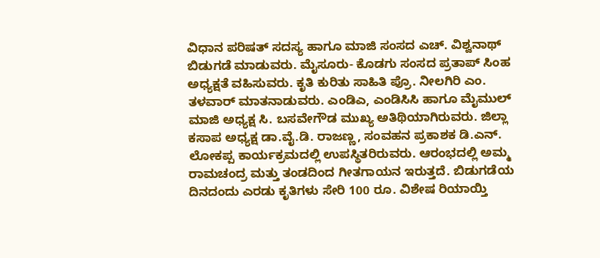ವಿಧಾನ ಪರಿಷತ್ ಸದಸ್ಯ ಹಾಗೂ ಮಾಜಿ ಸಂಸದ ಎಚ್. ವಿಶ್ವನಾಥ್ ಬಿಡುಗಡೆ ಮಾಡುವರು. ಮೈಸೂರು- ಕೊಡಗು ಸಂಸದ ಪ್ರತಾಪ್ ಸಿಂಹ ಅಧ್ಯಕ್ಷತೆ ವಹಿಸುವರು. ಕೃತಿ ಕುರಿತು ಸಾಹಿತಿ ಪ್ರೊ. ನೀಲಗಿರಿ ಎಂ. ತಳವಾರ್ ಮಾತನಾಡುವರು. ಎಂಡಿಎ, ಎಂಡಿಸಿಸಿ ಹಾಗೂ ಮೈಮುಲ್ ಮಾಜಿ ಅಧ್ಯಕ್ಷ ಸಿ. ಬಸವೇಗೌಡ ಮುಖ್ಯ ಅತಿಥಿಯಾಗಿರುವರು. ಜಿಲ್ಲಾ ಕಸಾಪ ಅಧ್ಯಕ್ಷ ಡಾ.ವೈ.ಡಿ. ರಾಜಣ್ಣ, ಸಂವಹನ ಪ್ರಕಾಶಕ ಡಿ.ಎನ್. ಲೋಕಪ್ಪ ಕಾರ್ಯಕ್ರಮದಲ್ಲಿ ಉಪಸ್ಥಿತರಿರುವರು. ಆರಂಭದಲ್ಲಿ ಅಮ್ಮ ರಾಮಚಂದ್ರ ಮತ್ತು ತಂಡದಿಂದ ಗೀತಗಾಯನ ಇರುತ್ತದೆ. ಬಿಡುಗಡೆಯ ದಿನದಂದು ಎರಡು ಕೃತಿಗಳು ಸೇರಿ 100 ರೂ. ವಿಶೇಷ ರಿಯಾಯ್ತಿ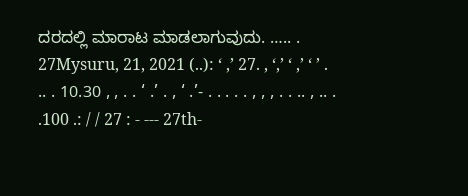ದರದಲ್ಲಿ ಮಾರಾಟ ಮಾಡಲಾಗುವುದು. ….. . 27Mysuru, 21, 2021 (..): ‘ ,’ 27. , ‘,’ ‘ ,’ ‘ ’ . .. . 10.30 , , . . ‘ .’ . , ‘ .’- . . . . . , , , . . .. , .. . .100 .: / / 27 : - --- 27th-